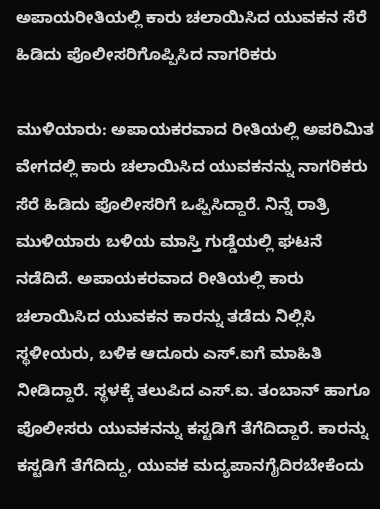ಅಪಾಯರೀತಿಯಲ್ಲಿ ಕಾರು ಚಲಾಯಿಸಿದ ಯುವಕನ ಸೆರೆ ಹಿಡಿದು ಪೊಲೀಸರಿಗೊಪ್ಪಿಸಿದ ನಾಗರಿಕರು

ಮುಳಿಯಾರು: ಅಪಾಯಕರವಾದ ರೀತಿಯಲ್ಲಿ ಅಪರಿಮಿತ ವೇಗದಲ್ಲಿ ಕಾರು ಚಲಾಯಿಸಿದ ಯುವಕನನ್ನು ನಾಗರಿಕರು ಸೆರೆ ಹಿಡಿದು ಪೊಲೀಸರಿಗೆ ಒಪ್ಪಿಸಿದ್ದಾರೆ. ನಿನ್ನೆ ರಾತ್ರಿ ಮುಳಿಯಾರು ಬಳಿಯ ಮಾಸ್ತಿ ಗುಡ್ಡೆಯಲ್ಲಿ ಘಟನೆ ನಡೆದಿದೆ. ಅಪಾಯಕರವಾದ ರೀತಿಯಲ್ಲಿ ಕಾರು ಚಲಾಯಿಸಿದ ಯುವಕನ ಕಾರನ್ನು ತಡೆದು ನಿಲ್ಲಿಸಿ ಸ್ಥಳೀಯರು, ಬಳಿಕ ಆದೂರು ಎಸ್.ಐಗೆ ಮಾಹಿತಿ ನೀಡಿದ್ದಾರೆ. ಸ್ಥಳಕ್ಕೆ ತಲುಪಿದ ಎಸ್.ಐ. ತಂಬಾನ್ ಹಾಗೂ ಪೊಲೀಸರು ಯುವಕನನ್ನು ಕಸ್ಟಡಿಗೆ ತೆಗೆದಿದ್ದಾರೆ. ಕಾರನ್ನು ಕಸ್ಟಡಿಗೆ ತೆಗೆದಿದ್ದು, ಯುವಕ ಮದ್ಯಪಾನಗೈದಿರಬೇಕೆಂದು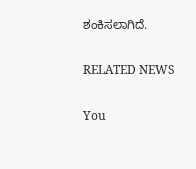ಶಂಕಿಸಲಾಗಿದೆ.

RELATED NEWS

You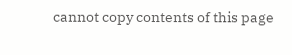cannot copy contents of this page